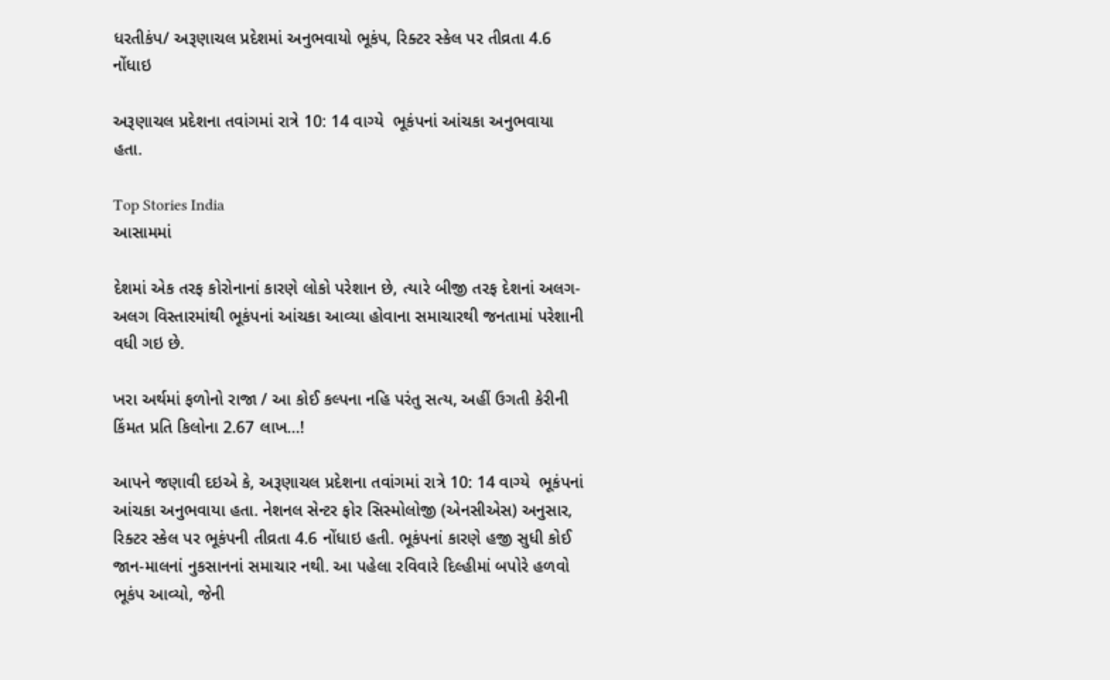ધરતીકંપ/ અરૂણાચલ પ્રદેશમાં અનુભવાયો ભૂકંપ, રિક્ટર સ્કેલ પર તીવ્રતા 4.6 નોંધાઇ

અરૂણાચલ પ્રદેશના તવાંગમાં રાત્રે 10: 14 વાગ્યે  ભૂકંપનાં આંચકા અનુભવાયા હતા.

Top Stories India
આસામમાં

દેશમાં એક તરફ કોરોનાનાં કારણે લોકો પરેશાન છે, ત્યારે બીજી તરફ દેશનાં અલગ-અલગ વિસ્તારમાંથી ભૂકંપનાં આંચકા આવ્યા હોવાના સમાચારથી જનતામાં પરેશાની વધી ગઇ છે.

ખરા અર્થમાં ફળોનો રાજા / આ કોઈ કલ્પના નહિ પરંતુ સત્ય, અહીં ઉગતી કેરીની કિંમત પ્રતિ કિલોના 2.67 લાખ…!

આપને જણાવી દઇએ કે, અરૂણાચલ પ્રદેશના તવાંગમાં રાત્રે 10: 14 વાગ્યે  ભૂકંપનાં આંચકા અનુભવાયા હતા. નેશનલ સેન્ટર ફોર સિસ્મોલોજી (એનસીએસ) અનુસાર, રિક્ટર સ્કેલ પર ભૂકંપની તીવ્રતા 4.6 નોંધાઇ હતી. ભૂકંપનાં કારણે હજી સુધી કોઈ જાન-માલનાં નુકસાનનાં સમાચાર નથી. આ પહેલા રવિવારે દિલ્હીમાં બપોરે હળવો ભૂકંપ આવ્યો, જેની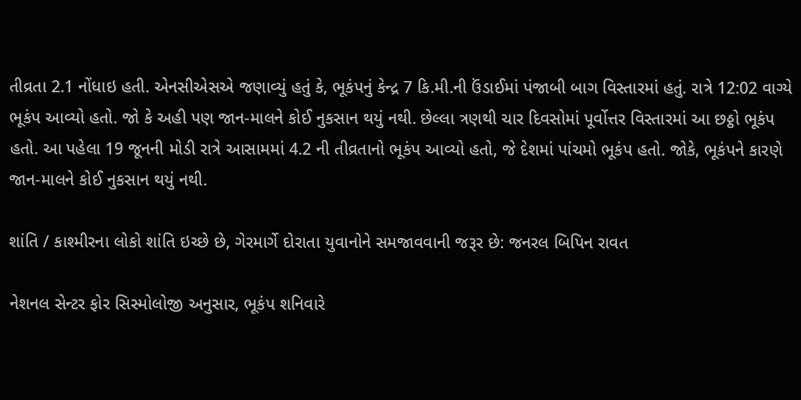તીવ્રતા 2.1 નોંધાઇ હતી. એનસીએસએ જણાવ્યું હતું કે, ભૂકંપનું કેન્દ્ર 7 કિ.મી.ની ઉંડાઈમાં પંજાબી બાગ વિસ્તારમાં હતું. રાત્રે 12:02 વાગ્યે ભૂકંપ આવ્યો હતો. જો કે અહી પણ જાન-માલને કોઈ નુકસાન થયું નથી. છેલ્લા ત્રણથી ચાર દિવસોમાં પૂર્વોત્તર વિસ્તારમાં આ છઠ્ઠો ભૂકંપ હતો. આ પહેલા 19 જૂનની મોડી રાત્રે આસામમાં 4.2 ની તીવ્રતાનો ભૂકંપ આવ્યો હતો, જે દેશમાં પાંચમો ભૂકંપ હતો. જોકે, ભૂકંપને કારણે જાન-માલને કોઈ નુકસાન થયું નથી.

શાંતિ / કાશ્મીરના લોકો શાંતિ ઇચ્છે છે, ગેરમાર્ગે દોરાતા યુવાનોને સમજાવવાની જરૂર છે: જનરલ બિપિન રાવત

નેશનલ સેન્ટર ફોર સિસ્મોલોજી અનુસાર, ભૂકંપ શનિવારે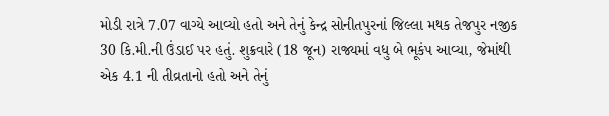મોડી રાત્રે 7.07 વાગ્યે આવ્યો હતો અને તેનું કેન્દ્ર સોનીતપુરનાં જિલ્લા મથક તેજપુર નજીક 30 કિ.મી.ની ઉંડાઈ પર હતું. શુક્રવારે (18 જૂન) રાજ્યમાં વધુ બે ભૂકંપ આવ્યા, જેમાંથી એક 4.1 ની તીવ્રતાનો હતો અને તેનું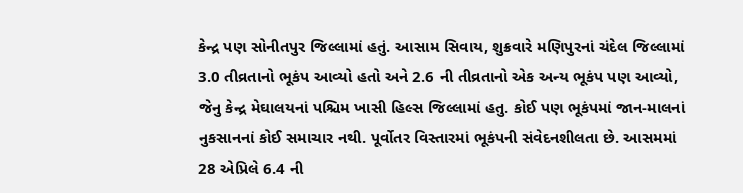કેન્દ્ર પણ સોનીતપુર જિલ્લામાં હતું. આસામ સિવાય, શુક્રવારે મણિપુરનાં ચંદેલ જિલ્લામાં 3.0 તીવ્રતાનો ભૂકંપ આવ્યો હતો અને 2.6 ની તીવ્રતાનો એક અન્ય ભૂકંપ પણ આવ્યો, જેનુ કેન્દ્ર મેઘાલયનાં પશ્ચિમ ખાસી હિલ્સ જિલ્લામાં હતુ. કોઈ પણ ભૂકંપમાં જાન-માલનાં નુકસાનનાં કોઈ સમાચાર નથી. પૂર્વોતર વિસ્તારમાં ભૂકંપની સંવેદનશીલતા છે. આસમમાં 28 એપ્રિલે 6.4 ની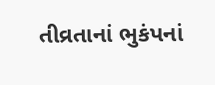તીવ્રતાનાં ભુકંપનાં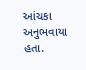આંચકા અનુભવાયા હતા.